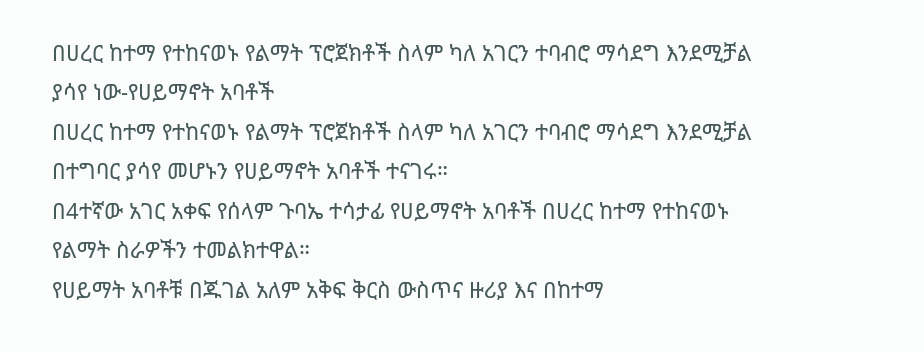በሀረር ከተማ የተከናወኑ የልማት ፕሮጀክቶች ስላም ካለ አገርን ተባብሮ ማሳደግ እንደሚቻል ያሳየ ነው-የሀይማኖት አባቶች
በሀረር ከተማ የተከናወኑ የልማት ፕሮጀክቶች ስላም ካለ አገርን ተባብሮ ማሳደግ እንደሚቻል በተግባር ያሳየ መሆኑን የሀይማኖት አባቶች ተናገሩ።
በ4ተኛው አገር አቀፍ የሰላም ጉባኤ ተሳታፊ የሀይማኖት አባቶች በሀረር ከተማ የተከናወኑ የልማት ስራዎችን ተመልክተዋል።
የሀይማት አባቶቹ በጁገል አለም አቅፍ ቅርስ ውስጥና ዙሪያ እና በከተማ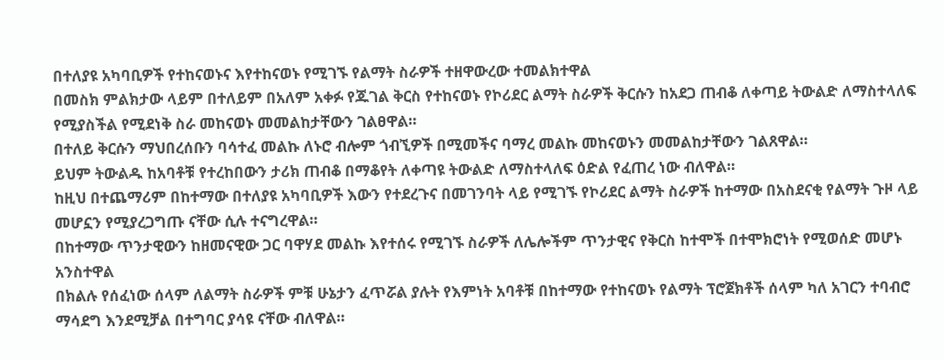በተለያዩ አካባቢዎች የተከናወኑና እየተከናወኑ የሚገኙ የልማት ስራዎች ተዘዋውረው ተመልክተዋል
በመስክ ምልክታው ላይም በተለይም በአለም አቀፉ የጁገል ቅርስ የተከናወኑ የኮሪደር ልማት ስራዎች ቅርሱን ከአደጋ ጠብቆ ለቀጣይ ትውልድ ለማስተላለፍ የሚያስችል የሚደነቅ ስራ መከናወኑ መመልከታቸውን ገልፀዋል።
በተለይ ቅርሱን ማህበረሰቡን ባሳተፈ መልኩ ለኑሮ ብሎም ጎብኚዎች በሚመችና ባማረ መልኩ መከናወኑን መመልከታቸውን ገልጸዋል።
ይህም ትውልዱ ከአባቶቹ የተረከበውን ታሪክ ጠብቆ በማቆየት ለቀጣዩ ትውልድ ለማስተላለፍ ዕድል የፈጠረ ነው ብለዋል።
ከዚህ በተጨማሪም በከተማው በተለያዩ አካባቢዎች እውን የተደረጉና በመገንባት ላይ የሚገኙ የኮሪደር ልማት ስራዎች ከተማው በአስደናቂ የልማት ጉዞ ላይ መሆኗን የሚያረጋግጡ ናቸው ሲሉ ተናግረዋል።
በከተማው ጥንታዊውን ከዘመናዊው ጋር ባዋሃደ መልኩ እየተሰሩ የሚገኙ ስራዎች ለሌሎችም ጥንታዊና የቅርስ ከተሞች በተሞክሮነት የሚወሰድ መሆኑ አንስተዋል
በክልሉ የሰፈነው ሰላም ለልማት ስራዎች ምቹ ሁኔታን ፈጥሯል ያሉት የእምነት አባቶቹ በከተማው የተከናወኑ የልማት ፕሮጀክቶች ሰላም ካለ አገርን ተባብሮ ማሳደግ እንደሚቻል በተግባር ያሳዩ ናቸው ብለዋል።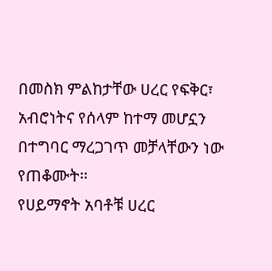በመስክ ምልከታቸው ሀረር የፍቅር፣ አብሮነትና የሰላም ከተማ መሆኗን በተግባር ማረጋገጥ መቻላቸውን ነው የጠቆሙት።
የሀይማኖት አባቶቹ ሀረር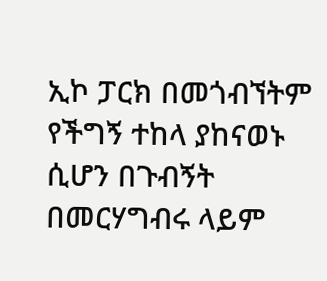ኢኮ ፓርክ በመጎብኘትም የችግኝ ተከላ ያከናወኑ ሲሆን በጉብኝት በመርሃግብሩ ላይም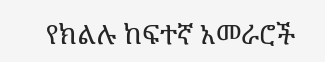የክልሉ ከፍተኛ አመራሮች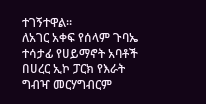ተገኝተዋል።
ለአገር አቀፍ የሰላም ጉባኤ ተሳታፊ የሀይማኖት አባቶች በሀረር ኢኮ ፓርክ የእራት ግብዣ መርሃግብርም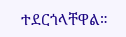ተደርጎላቸዋል።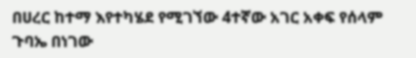በሀረር ከተማ እየተካሄደ የሚገኘው 4ተኛው አገር አቀፍ የሰላም ጉባኤ በነገው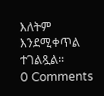እለትም እንደሚቀጥል ተገልጿል።
0 Comments